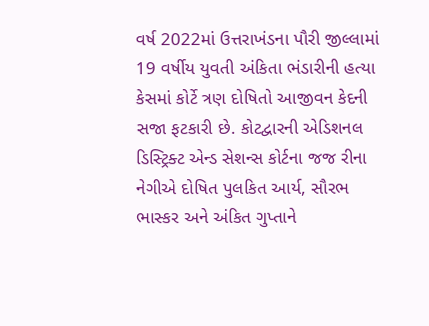વર્ષ 2022માં ઉત્તરાખંડના પૌરી જીલ્લામાં 19 વર્ષીય યુવતી અંકિતા ભંડારીની હત્યા કેસમાં કોર્ટે ત્રણ દોષિતો આજીવન કેદની સજા ફટકારી છે. કોટદ્વારની એડિશનલ ડિસ્ટ્રિક્ટ એન્ડ સેશન્સ કોર્ટના જજ રીના નેગીએ દોષિત પુલકિત આર્ય, સૌરભ ભાસ્કર અને અંકિત ગુપ્તાને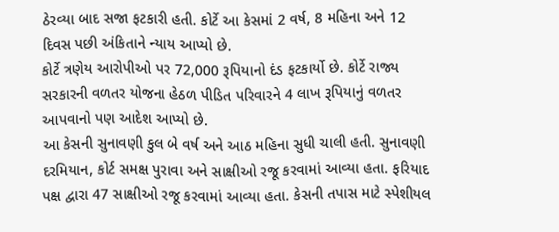ઠેરવ્યા બાદ સજા ફટકારી હતી. કોર્ટે આ કેસમાં 2 વર્ષ, 8 મહિના અને 12 દિવસ પછી અંકિતાને ન્યાય આપ્યો છે.
કોર્ટે ત્રણેય આરોપીઓ પર 72,000 રૂપિયાનો દંડ ફટકાર્યો છે. કોર્ટે રાજ્ય સરકારની વળતર યોજના હેઠળ પીડિત પરિવારને 4 લાખ રૂપિયાનું વળતર આપવાનો પણ આદેશ આપ્યો છે.
આ કેસની સુનાવણી કુલ બે વર્ષ અને આઠ મહિના સુધી ચાલી હતી. સુનાવણી દરમિયાન, કોર્ટ સમક્ષ પુરાવા અને સાક્ષીઓ રજૂ કરવામાં આવ્યા હતા. ફરિયાદ પક્ષ દ્વારા 47 સાક્ષીઓ રજૂ કરવામાં આવ્યા હતા. કેસની તપાસ માટે સ્પેશીયલ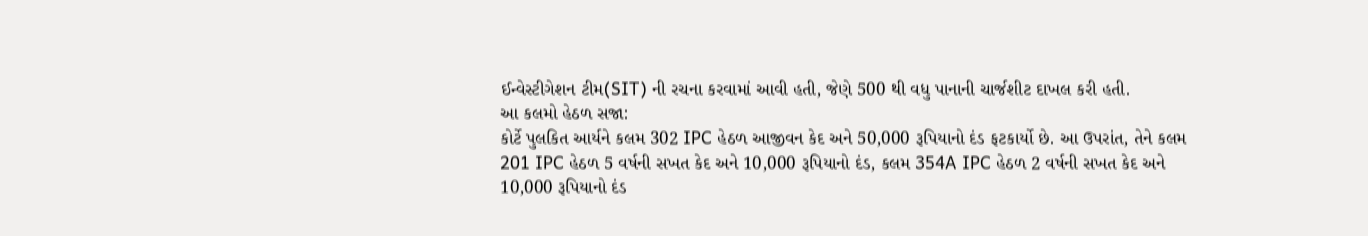ઈન્વેસ્ટીગેશન ટીમ(SIT) ની રચના કરવામાં આવી હતી, જેણે 500 થી વધુ પાનાની ચાર્જશીટ દાખલ કરી હતી.
આ કલમો હેઠળ સજા:
કોર્ટે પુલકિત આર્યને કલમ 302 IPC હેઠળ આજીવન કેદ અને 50,000 રૂપિયાનો દંડ ફટકાર્યો છે. આ ઉપરાંત, તેને કલમ 201 IPC હેઠળ 5 વર્ષની સખત કેદ અને 10,000 રૂપિયાનો દંડ, કલમ 354A IPC હેઠળ 2 વર્ષની સખત કેદ અને 10,000 રૂપિયાનો દંડ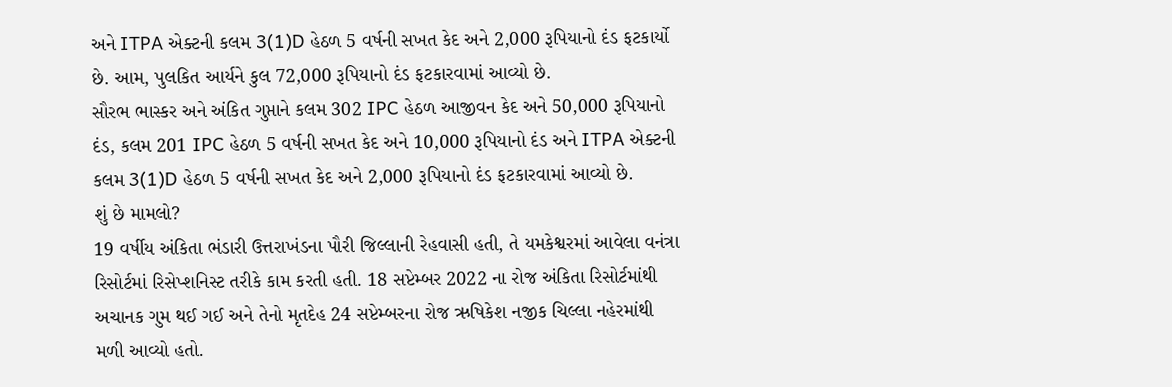અને ITPA એક્ટની કલમ 3(1)D હેઠળ 5 વર્ષની સખત કેદ અને 2,000 રૂપિયાનો દંડ ફટકાર્યો છે. આમ, પુલકિત આર્યને કુલ 72,000 રૂપિયાનો દંડ ફટકારવામાં આવ્યો છે.
સૌરભ ભાસ્કર અને અંકિત ગુપ્તાને કલમ 302 IPC હેઠળ આજીવન કેદ અને 50,000 રૂપિયાનો દંડ, કલમ 201 IPC હેઠળ 5 વર્ષની સખત કેદ અને 10,000 રૂપિયાનો દંડ અને ITPA એક્ટની કલમ 3(1)D હેઠળ 5 વર્ષની સખત કેદ અને 2,000 રૂપિયાનો દંડ ફટકારવામાં આવ્યો છે.
શું છે મામલો?
19 વર્ષીય અંકિતા ભંડારી ઉત્તરાખંડના પૌરી જિલ્લાની રેહવાસી હતી, તે યમકેશ્વરમાં આવેલા વનંત્રા રિસોર્ટમાં રિસેપ્શનિસ્ટ તરીકે કામ કરતી હતી. 18 સપ્ટેમ્બર 2022 ના રોજ અંકિતા રિસોર્ટમાંથી અચાનક ગુમ થઈ ગઈ અને તેનો મૃતદેહ 24 સપ્ટેમ્બરના રોજ ઋષિકેશ નજીક ચિલ્લા નહેરમાંથી મળી આવ્યો હતો.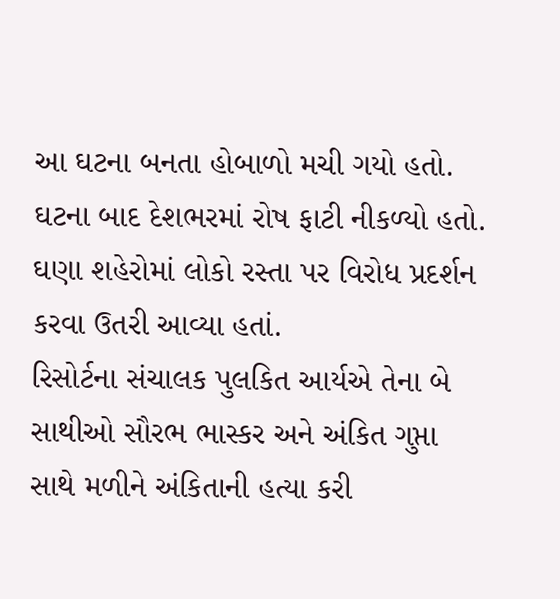આ ઘટના બનતા હોબાળો મચી ગયો હતો. ઘટના બાદ દેશભરમાં રોષ ફાટી નીકળ્યો હતો. ઘણા શહેરોમાં લોકો રસ્તા પર વિરોધ પ્રદર્શન કરવા ઉતરી આવ્યા હતાં.
રિસોર્ટના સંચાલક પુલકિત આર્યએ તેના બે સાથીઓ સૌરભ ભાસ્કર અને અંકિત ગુપ્તા સાથે મળીને અંકિતાની હત્યા કરી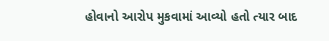હોવાનો આરોપ મુકવામાં આવ્યો હતો ત્યાર બાદ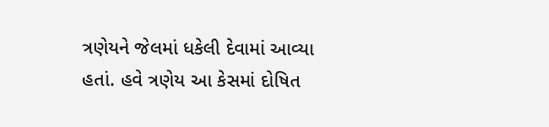ત્રણેયને જેલમાં ધકેલી દેવામાં આવ્યા હતાં. હવે ત્રણેય આ કેસમાં દોષિત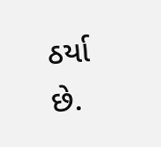ઠર્યા છે.